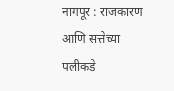नागपूर : राजकारण आणि सत्तेच्या पलीकडे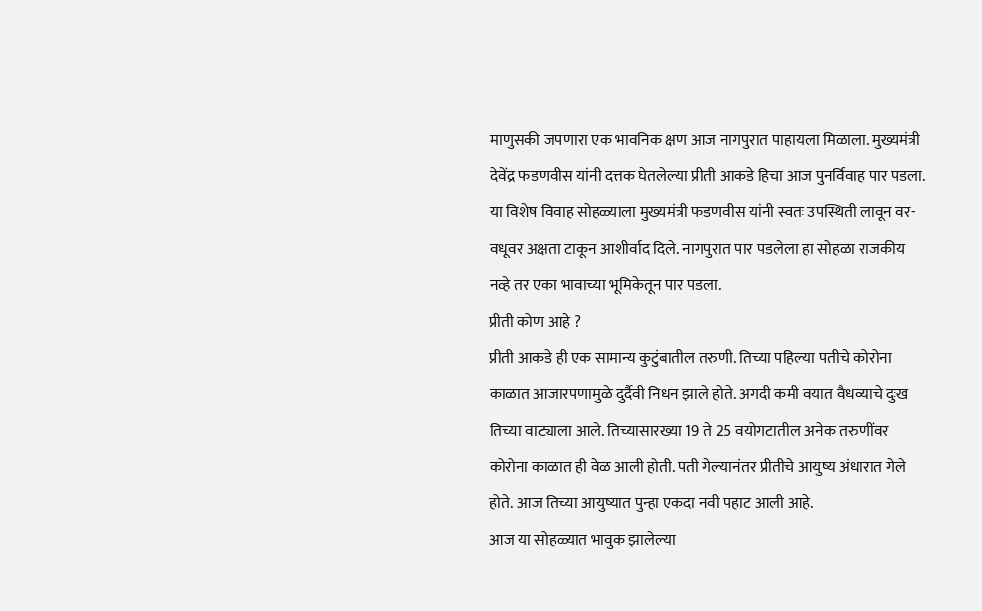माणुसकी जपणारा एक भावनिक क्षण आज नागपुरात पाहायला मिळाला. मुख्यमंत्री देवेंद्र फडणवीस यांनी दत्तक घेतलेल्या प्रीती आकडे हिचा आज पुनर्विवाह पार पडला. या विशेष विवाह सोहळ्याला मुख्यमंत्री फडणवीस यांनी स्वतः उपस्थिती लावून वर-वधूवर अक्षता टाकून आशीर्वाद दिले. नागपुरात पार पडलेला हा सोहळा राजकीय नव्हे तर एका भावाच्या भूमिकेतून पार पडला.
प्रीती कोण आहे ?
प्रीती आकडे ही एक सामान्य कुटुंबातील तरुणी. तिच्या पहिल्या पतीचे कोरोना काळात आजारपणामुळे दुर्दैवी निधन झाले होते. अगदी कमी वयात वैधव्याचे दुःख तिच्या वाट्याला आले. तिच्यासारख्या 19 ते 25 वयोगटातील अनेक तरुणींवर कोरोना काळात ही वेळ आली होती. पती गेल्यानंतर प्रीतीचे आयुष्य अंधारात गेले होते. आज तिच्या आयुष्यात पुन्हा एकदा नवी पहाट आली आहे.
आज या सोहळ्यात भावुक झालेल्या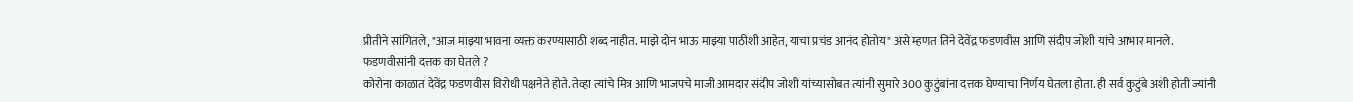प्रीतीने सांगितले, "आज माझ्या भावना व्यक्त करण्यासाठी शब्द नाहीत. माझे दोन भाऊ माझ्या पाठीशी आहेत, याचा प्रचंड आनंद होतोय" असे म्हणत तिने देवेंद्र फडणवीस आणि संदीप जोशी यांचे आभार मानले.
फडणवीसांनी दत्तक का घेतले ?
कोरोना काळात देवेंद्र फडणवीस विरोधी पक्षनेते होते. तेव्हा त्यांचे मित्र आणि भाजपचे माजी आमदार संदीप जोशी यांच्यासोबत त्यांनी सुमारे 300 कुटुंबांना दत्तक घेण्याचा निर्णय घेतला होता. ही सर्व कुटुंबे अशी होती ज्यांनी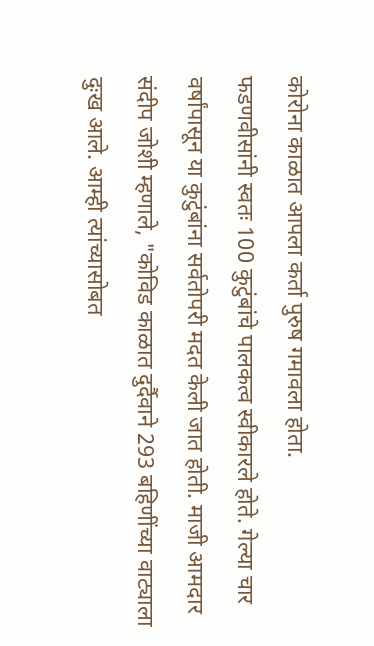कोरोना काळात आपला कर्ता पुरुष गमावला होता.
फडणवीसांनी स्वतः 100 कुटुंबांचे पालकत्व स्वीकारले होते. गेल्या चार वर्षांपासून या कुटुंबांना सर्वतोपरी मदत केली जात होती. माजी आमदार संदीप जोशी म्हणाले, "कोविड काळात दुर्दैवाने 293 बहिणींच्या वाट्याला दुःख आले. आम्ही त्यांच्यासोबत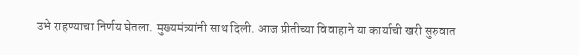उभे राहण्याचा निर्णय घेतला. मुख्यमंत्र्यांनी साथ दिली. आज प्रीतीच्या विवाहाने या कार्याची खरी सुरुवात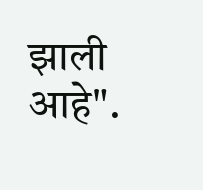झाली आहे".